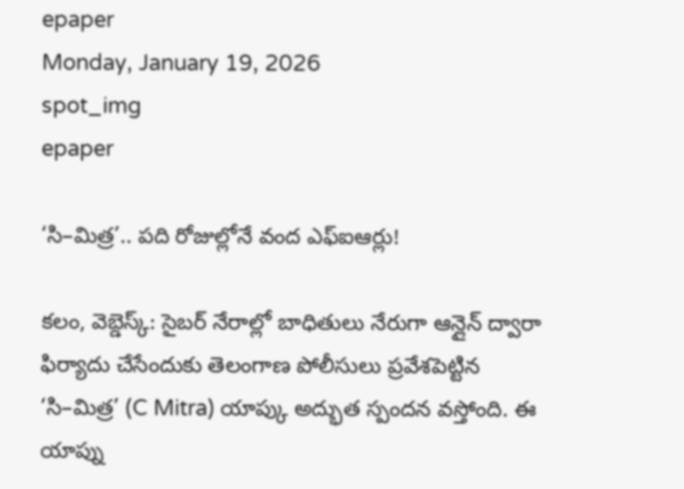epaper
Monday, January 19, 2026
spot_img
epaper

‘సి–మిత్ర’.. పది రోజుల్లోనే వంద ఎఫ్ఐఆర్లు!

కలం, వెబ్డెస్క్: సైబర్ నేరాల్లో బాధితులు నేరుగా ఆన్లైన్ ద్వారా ఫిర్యాదు చేసేందుకు తెలంగాణ పోలీసులు ప్రవేశపెట్టిన ‘సి–మిత్ర’ (C Mitra) యాప్కు అద్భుత స్పందన వస్తోంది. ఈ యాప్ను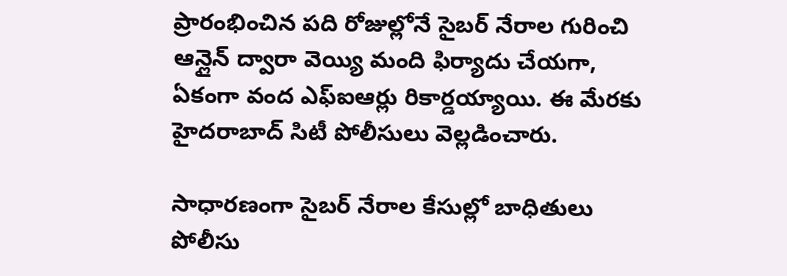ప్రారంభించిన పది రోజుల్లోనే సైబర్ నేరాల గురించి ఆన్లైన్ ద్వారా వెయ్యి మంది ఫిర్యాదు చేయగా, ఏకంగా వంద ఎఫ్ఐఆర్లు రికార్డయ్యాయి. ఈ మేరకు హైదరాబాద్ సిటీ పోలీసులు వెల్లడించారు.

సాధారణంగా సైబర్ నేరాల కేసుల్లో బాధితులు పోలీసు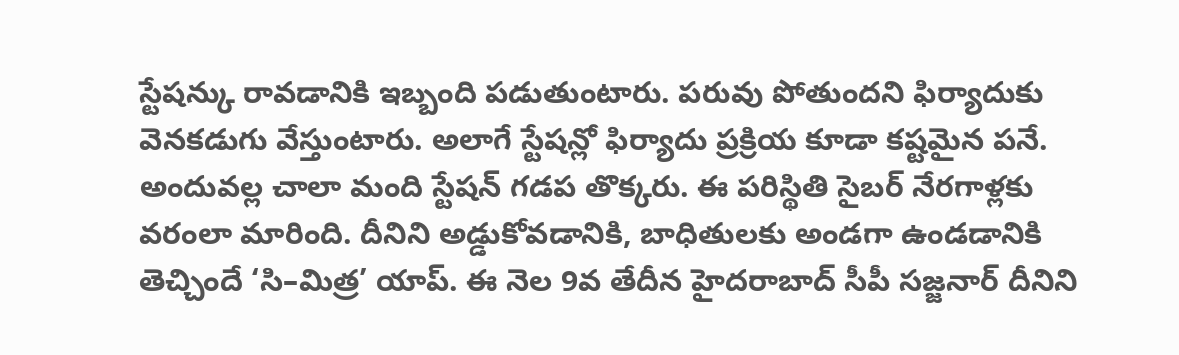స్టేషన్కు రావడానికి ఇబ్బంది పడుతుంటారు. పరువు పోతుందని ఫిర్యాదుకు వెనకడుగు వేస్తుంటారు. అలాగే స్టేషన్లో ఫిర్యాదు ప్రక్రియ కూడా కష్టమైన పనే. అందువల్ల చాలా మంది స్టేషన్ గడప తొక్కరు. ఈ పరిస్థితి సైబర్ నేరగాళ్లకు వరంలా మారింది. దీనిని అడ్డుకోవడానికి, బాధితులకు అండగా ఉండడానికి తెచ్చిందే ‘సి–మిత్ర’ యాప్. ఈ నెల 9వ తేదీన హైదరాబాద్ సీపీ సజ్జనార్ దీనిని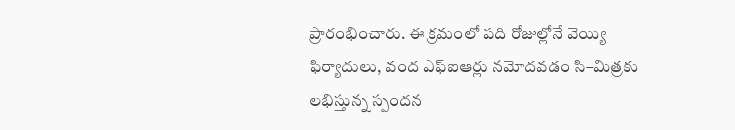ప్రారంభించారు. ఈ క్రమంలో పది రోజుల్లోనే వెయ్యి ఫిర్యాదులు, వంద ఎఫ్ఐఆర్లు నమోదవడం సి–మిత్రకు లభిస్తున్న స్పందన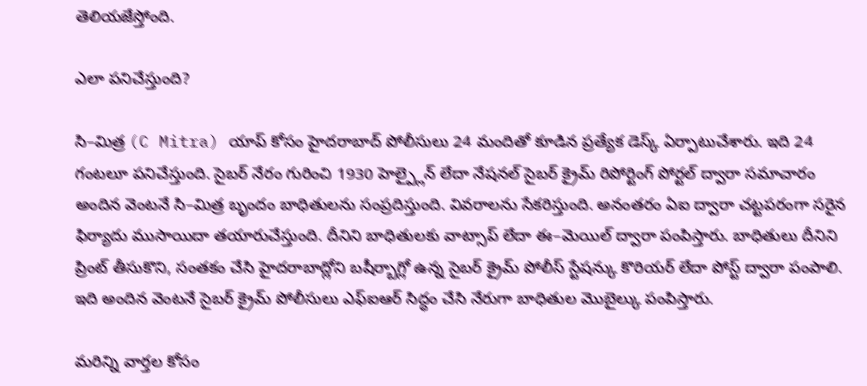తెలియజేస్తోంది.

ఎలా పనిచేస్తుంది?

సి–మిత్ర (C Mitra) యాప్ కోసం హైదరాబాద్ పోలీసులు 24 మందితో కూడిన ప్రత్యేక డెస్క్ ఏర్పాటుచేశారు. ఇది 24 గంటలూ పనిచేస్తుంది. సైబర్ నేరం గురించి 1930 హెల్ప్లైన్ లేదా నేషనల్ సైబర్ క్రైమ్ రిపోర్టింగ్ పోర్టల్ ద్వారా సమాచారం అందిన వెంటనే సి–మిత్ర బృందం బాధితులను సంప్రదిస్తుంది. వివరాలను సేకరిస్తుంది. అనంతరం ఏఐ ద్వారా చట్టపరంగా సరైన ఫిర్యాదు ముసాయిదా తయారుచేస్తుంది. దీనిని బాధితులకు వాట్సాప్ లేదా ఈ–మెయిల్ ద్వారా పంపిస్తారు. బాధితులు దీనిని ప్రింట్ తీసుకొని, సంతకం చేసి హైదరాబాద్లోని బషీర్బాగ్లో ఉన్న సైబర్ క్రైమ్ పోలీస్ స్టేషన్కు కొరియర్ లేదా పోస్ట్ ద్వారా పంపాలి. ఇది అందిన వెంటనే సైబర్ క్రైమ్ పోలీసులు ఎఫ్ఐఆర్ సిద్ధం చేసి నేరుగా బాధితుల మొబైల్కు పంపిస్తారు.

మ‌రిన్ని వార్త‌ల కోసం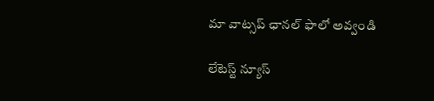మా వాట్స‌ప్ ఛాన‌ల్ ఫాలో అవ్వండి

లేటెస్ట్ న్యూస్‌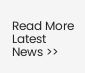Read More Latest News >>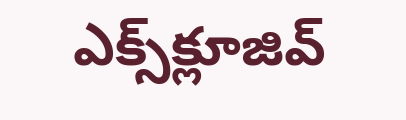ఎక్స్‌క్లూజివ్‌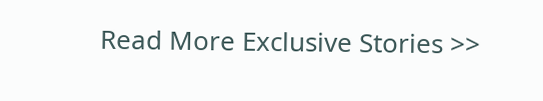Read More Exclusive Stories >>